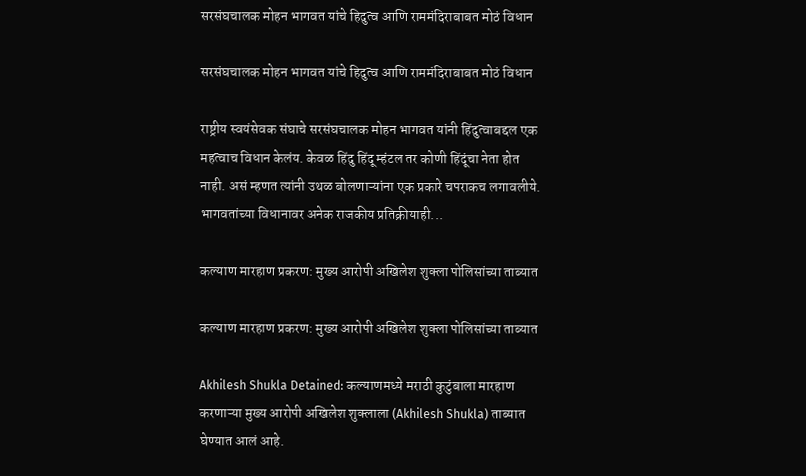सरसंघचालक मोहन भागवत यांचे हिदुत्व आणि राममंदिराबाबत मोठं विधान

सरसंघचालक मोहन भागवत यांचे हिदुत्व आणि राममंदिराबाबत मोठं विधान

राष्ट्रीय स्वयंसेवक संघाचे सरसंघचालक मोहन भागवत यांनी हिंदुत्वाबद्दल एक महत्वाच विधान केलंय. केवळ हिंदु हिंदू म्हंटल तर कोणी हिंदूंचा नेता होत नाही. असं म्हणत त्यांनी उथळ बोलणाऱ्यांना एक प्रकारे चपराकच लगावलीये. भागवतांच्या विधानावर अनेक राजकीय प्रतिक्रीयाही...

कल्याण मारहाण प्रकरण: मुख्य आरोपी अखिलेश शुक्ला पोलिसांच्या ताब्यात

कल्याण मारहाण प्रकरण: मुख्य आरोपी अखिलेश शुक्ला पोलिसांच्या ताब्यात

Akhilesh Shukla Detained: कल्याणमध्ये मराठी कुटुंबाला मारहाण करणाऱ्या मुख्य आरोपी अखिलेश शुक्लाला (Akhilesh Shukla) ताब्यात घेण्यात आलं आहे.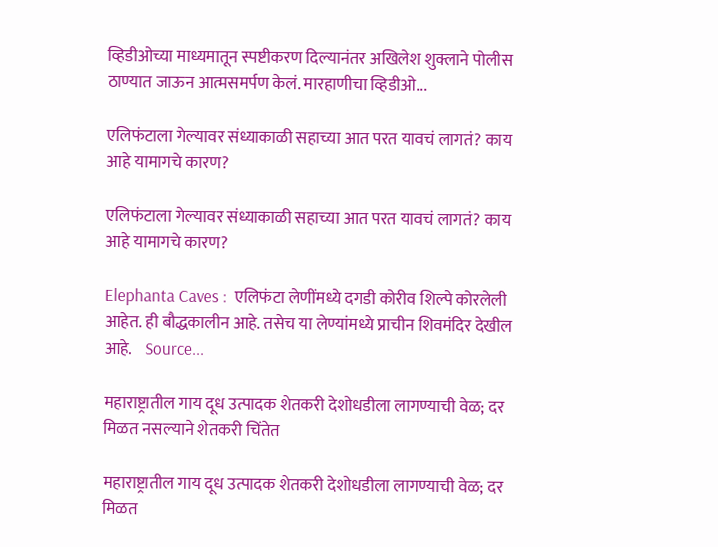व्हिडीओच्या माध्यमातून स्पष्टीकरण दिल्यानंतर अखिलेश शुक्लाने पोलीस ठाण्यात जाऊन आत्मसमर्पण केलं. मारहाणीचा व्हिडीओ...

एलिफंटाला गेल्यावर संध्याकाळी सहाच्या आत परत यावचं लागतं? काय आहे यामागचे कारण?

एलिफंटाला गेल्यावर संध्याकाळी सहाच्या आत परत यावचं लागतं? काय आहे यामागचे कारण?

Elephanta Caves :  एलिफंटा लेणींमध्ये दगडी कोरीव शिल्पे कोरलेली आहेत. ही बौद्धकालीन आहे. तसेच या लेण्यांमध्ये प्राचीन शिवमंदिर देखील आहे.    Source...

महाराष्ट्रातील गाय दूध उत्पादक शेतकरी देशोधडीला लागण्याची वेळ; दर मिळत नसल्याने शेतकरी चिंतेत

महाराष्ट्रातील गाय दूध उत्पादक शेतकरी देशोधडीला लागण्याची वेळ; दर मिळत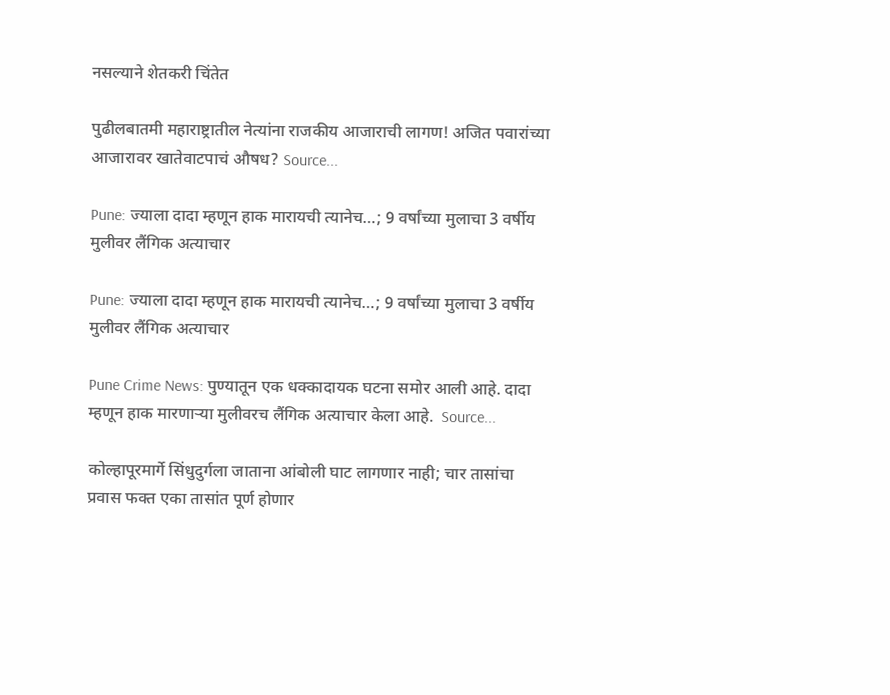नसल्याने शेतकरी चिंतेत

पुढीलबातमी महाराष्ट्रातील नेत्यांना राजकीय आजाराची लागण! अजित पवारांच्या आजारावर खातेवाटपाचं औषध? Source...

Pune: ज्याला दादा म्हणून हाक मारायची त्यानेच…; 9 वर्षांच्या मुलाचा 3 वर्षीय मुलीवर लैंगिक अत्याचार

Pune: ज्याला दादा म्हणून हाक मारायची त्यानेच…; 9 वर्षांच्या मुलाचा 3 वर्षीय मुलीवर लैंगिक अत्याचार

Pune Crime News: पुण्यातून एक धक्कादायक घटना समोर आली आहे. दादा म्हणून हाक मारणाऱ्या मुलीवरच लैंगिक अत्याचार केला आहे.  Source...

कोल्हापूरमार्गे सिंधुदुर्गला जाताना आंबोली घाट लागणार नाही; चार तासांचा प्रवास फक्त एका तासांत पूर्ण होणार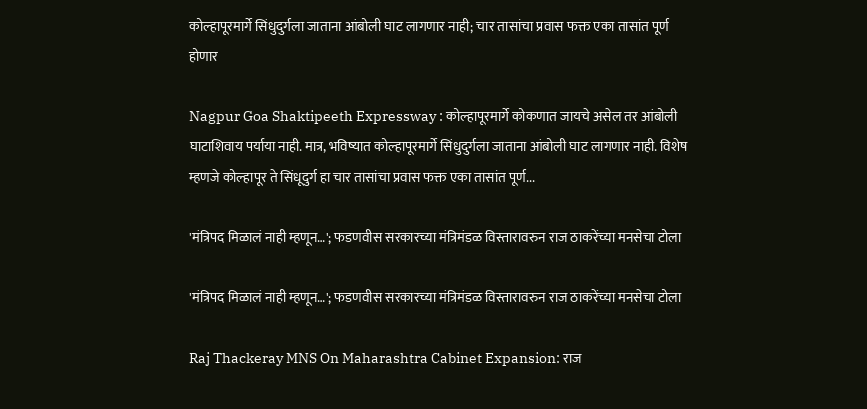कोल्हापूरमार्गे सिंधुदुर्गला जाताना आंबोली घाट लागणार नाही; चार तासांचा प्रवास फक्त एका तासांत पूर्ण होणार

Nagpur Goa Shaktipeeth Expressway : कोल्हापूरमार्गे कोकणात जायचे असेल तर आंबोली घाटाशिवाय पर्याया नाही. मात्र, भविष्यात कोल्हापूरमार्गे सिंधुदुर्गला जाताना आंबोली घाट लागणार नाही. विशेष म्हणजे कोल्हापूर ते सिंधूदुर्ग हा चार तासांचा प्रवास फक्त एका तासांत पूर्ण...

'मंत्रिपद मिळालं नाही म्हणून…'; फडणवीस सरकारच्या मंत्रिमंडळ विस्तारावरुन राज ठाकरेंच्या मनसेचा टोला

'मंत्रिपद मिळालं नाही म्हणून…'; फडणवीस सरकारच्या मंत्रिमंडळ विस्तारावरुन राज ठाकरेंच्या मनसेचा टोला

Raj Thackeray MNS On Maharashtra Cabinet Expansion: राज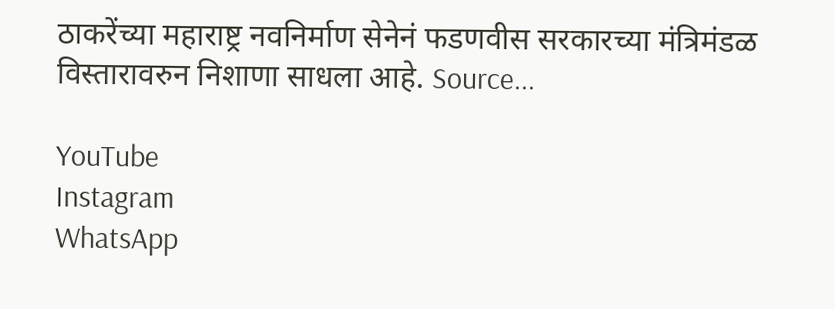ठाकरेंच्या महाराष्ट्र नवनिर्माण सेनेनं फडणवीस सरकारच्या मंत्रिमंडळ विस्तारावरुन निशाणा साधला आहे. Source...

YouTube
Instagram
WhatsApp